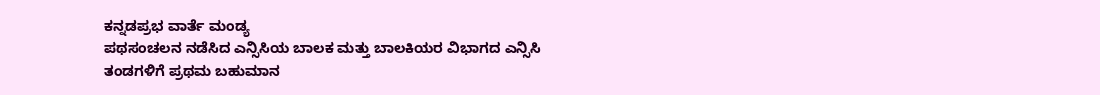ಕನ್ನಡಪ್ರಭ ವಾರ್ತೆ ಮಂಡ್ಯ
ಪಥಸಂಚಲನ ನಡೆಸಿದ ಎನ್ಸಿಸಿಯ ಬಾಲಕ ಮತ್ತು ಬಾಲಕಿಯರ ವಿಭಾಗದ ಎನ್ಸಿಸಿ ತಂಡಗಳಿಗೆ ಪ್ರಥಮ ಬಹುಮಾನ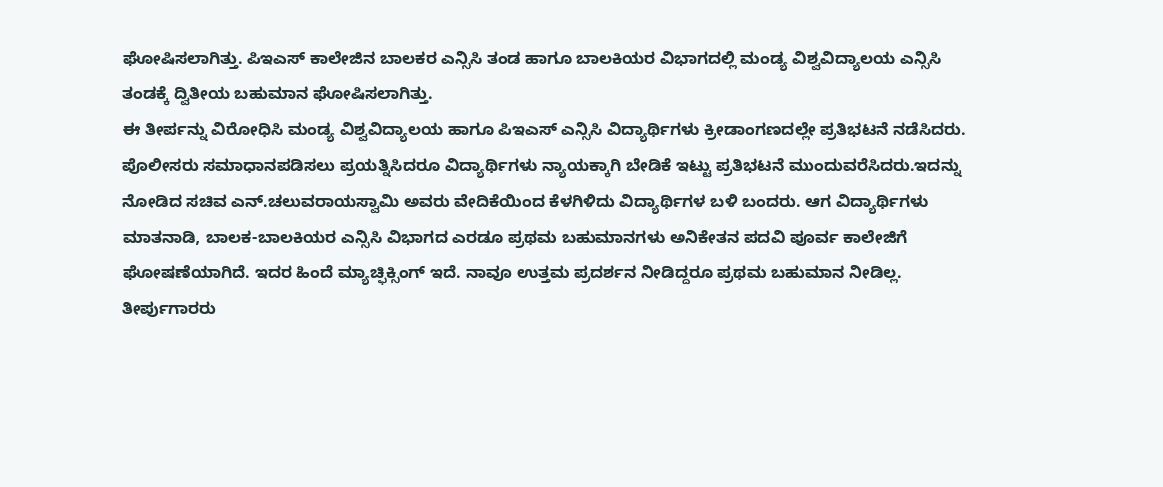ಘೋಷಿಸಲಾಗಿತ್ತು. ಪಿಇಎಸ್ ಕಾಲೇಜಿನ ಬಾಲಕರ ಎನ್ಸಿಸಿ ತಂಡ ಹಾಗೂ ಬಾಲಕಿಯರ ವಿಭಾಗದಲ್ಲಿ ಮಂಡ್ಯ ವಿಶ್ವವಿದ್ಯಾಲಯ ಎನ್ಸಿಸಿ ತಂಡಕ್ಕೆ ದ್ವಿತೀಯ ಬಹುಮಾನ ಘೋಷಿಸಲಾಗಿತ್ತು.
ಈ ತೀರ್ಪನ್ನು ವಿರೋಧಿಸಿ ಮಂಡ್ಯ ವಿಶ್ವವಿದ್ಯಾಲಯ ಹಾಗೂ ಪಿಇಎಸ್ ಎನ್ಸಿಸಿ ವಿದ್ಯಾರ್ಥಿಗಳು ಕ್ರೀಡಾಂಗಣದಲ್ಲೇ ಪ್ರತಿಭಟನೆ ನಡೆಸಿದರು. ಪೊಲೀಸರು ಸಮಾಧಾನಪಡಿಸಲು ಪ್ರಯತ್ನಿಸಿದರೂ ವಿದ್ಯಾರ್ಥಿಗಳು ನ್ಯಾಯಕ್ಕಾಗಿ ಬೇಡಿಕೆ ಇಟ್ಟು ಪ್ರತಿಭಟನೆ ಮುಂದುವರೆಸಿದರು.ಇದನ್ನು ನೋಡಿದ ಸಚಿವ ಎನ್.ಚಲುವರಾಯಸ್ವಾಮಿ ಅವರು ವೇದಿಕೆಯಿಂದ ಕೆಳಗಿಳಿದು ವಿದ್ಯಾರ್ಥಿಗಳ ಬಳಿ ಬಂದರು. ಆಗ ವಿದ್ಯಾರ್ಥಿಗಳು ಮಾತನಾಡಿ, ಬಾಲಕ-ಬಾಲಕಿಯರ ಎನ್ಸಿಸಿ ವಿಭಾಗದ ಎರಡೂ ಪ್ರಥಮ ಬಹುಮಾನಗಳು ಅನಿಕೇತನ ಪದವಿ ಪೂರ್ವ ಕಾಲೇಜಿಗೆ ಘೋಷಣೆಯಾಗಿದೆ. ಇದರ ಹಿಂದೆ ಮ್ಯಾಚ್ಫಿಕ್ಸಿಂಗ್ ಇದೆ. ನಾವೂ ಉತ್ತಮ ಪ್ರದರ್ಶನ ನೀಡಿದ್ದರೂ ಪ್ರಥಮ ಬಹುಮಾನ ನೀಡಿಲ್ಲ. ತೀರ್ಪುಗಾರರು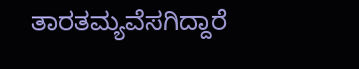ತಾರತಮ್ಯವೆಸಗಿದ್ದಾರೆ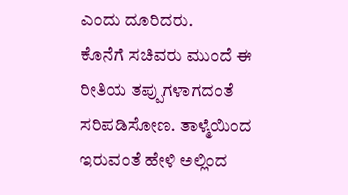ಎಂದು ದೂರಿದರು.
ಕೊನೆಗೆ ಸಚಿವರು ಮುಂದೆ ಈ ರೀತಿಯ ತಪ್ಪುಗಳಾಗದಂತೆ ಸರಿಪಡಿಸೋಣ. ತಾಳ್ಮೆಯಿಂದ ಇರುವಂತೆ ಹೇಳಿ ಅಲ್ಲಿಂದ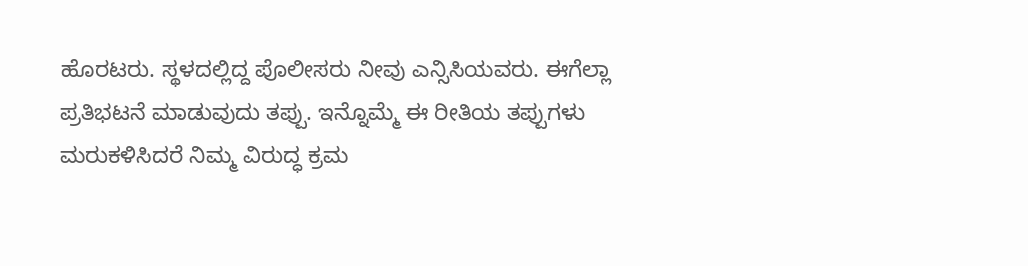ಹೊರಟರು. ಸ್ಥಳದಲ್ಲಿದ್ದ ಪೊಲೀಸರು ನೀವು ಎನ್ಸಿಸಿಯವರು. ಈಗೆಲ್ಲಾ ಪ್ರತಿಭಟನೆ ಮಾಡುವುದು ತಪ್ಪು. ಇನ್ನೊಮ್ಮೆ ಈ ರೀತಿಯ ತಪ್ಪುಗಳು ಮರುಕಳಿಸಿದರೆ ನಿಮ್ಮ ವಿರುದ್ಧ ಕ್ರಮ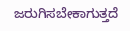ಜರುಗಿಸಬೇಕಾಗುತ್ತದೆ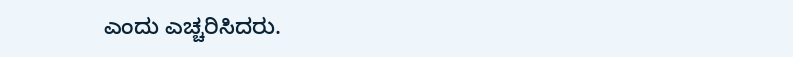ಎಂದು ಎಚ್ಚರಿಸಿದರು.